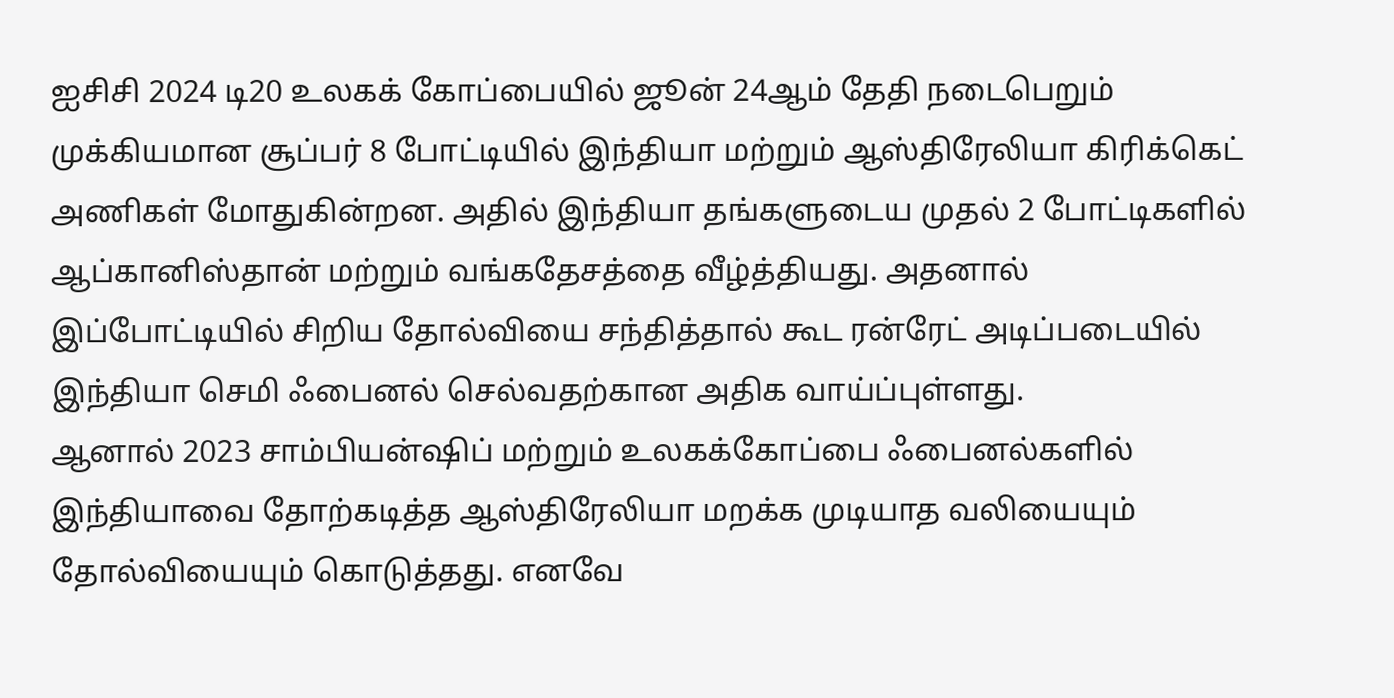ஐசிசி 2024 டி20 உலகக் கோப்பையில் ஜூன் 24ஆம் தேதி நடைபெறும் முக்கியமான சூப்பர் 8 போட்டியில் இந்தியா மற்றும் ஆஸ்திரேலியா கிரிக்கெட் அணிகள் மோதுகின்றன. அதில் இந்தியா தங்களுடைய முதல் 2 போட்டிகளில் ஆப்கானிஸ்தான் மற்றும் வங்கதேசத்தை வீழ்த்தியது. அதனால் இப்போட்டியில் சிறிய தோல்வியை சந்தித்தால் கூட ரன்ரேட் அடிப்படையில் இந்தியா செமி ஃபைனல் செல்வதற்கான அதிக வாய்ப்புள்ளது.
ஆனால் 2023 சாம்பியன்ஷிப் மற்றும் உலகக்கோப்பை ஃபைனல்களில் இந்தியாவை தோற்கடித்த ஆஸ்திரேலியா மறக்க முடியாத வலியையும் தோல்வியையும் கொடுத்தது. எனவே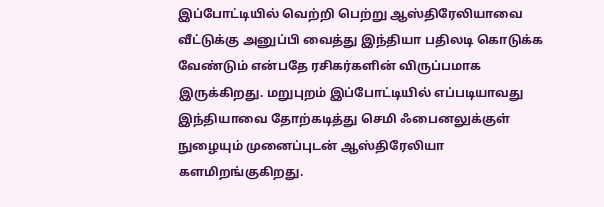இப்போட்டியில் வெற்றி பெற்று ஆஸ்திரேலியாவை வீட்டுக்கு அனுப்பி வைத்து இந்தியா பதிலடி கொடுக்க வேண்டும் என்பதே ரசிகர்களின் விருப்பமாக இருக்கிறது. மறுபுறம் இப்போட்டியில் எப்படியாவது இந்தியாவை தோற்கடித்து செமி ஃபைனலுக்குள் நுழையும் முனைப்புடன் ஆஸ்திரேலியா களமிறங்குகிறது.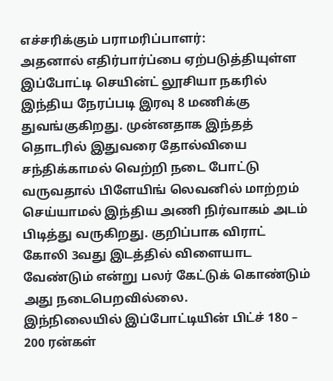எச்சரிக்கும் பராமரிப்பாளர்:
அதனால் எதிர்பார்ப்பை ஏற்படுத்தியுள்ள இப்போட்டி செயின்ட் லூசியா நகரில் இந்திய நேரப்படி இரவு 8 மணிக்கு துவங்குகிறது. முன்னதாக இந்தத் தொடரில் இதுவரை தோல்வியை சந்திக்காமல் வெற்றி நடை போட்டு வருவதால் பிளேயிங் லெவனில் மாற்றம் செய்யாமல் இந்திய அணி நிர்வாகம் அடம் பிடித்து வருகிறது. குறிப்பாக விராட் கோலி 3வது இடத்தில் விளையாட வேண்டும் என்று பலர் கேட்டுக் கொண்டும் அது நடைபெறவில்லை.
இந்நிலையில் இப்போட்டியின் பிட்ச் 180 – 200 ரன்கள்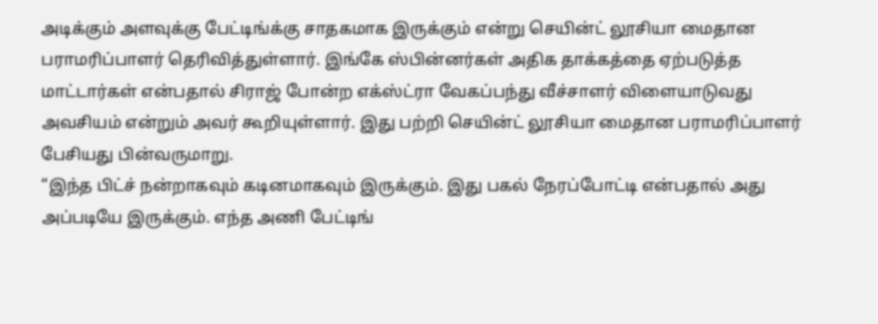அடிக்கும் அளவுக்கு பேட்டிங்க்கு சாதகமாக இருக்கும் என்று செயின்ட் லூசியா மைதான பராமரிப்பாளர் தெரிவித்துள்ளார். இங்கே ஸ்பின்னர்கள் அதிக தாக்கத்தை ஏற்படுத்த மாட்டார்கள் என்பதால் சிராஜ் போன்ற எக்ஸ்ட்ரா வேகப்பந்து வீச்சாளர் விளையாடுவது அவசியம் என்றும் அவர் கூறியுள்ளார். இது பற்றி செயின்ட் லூசியா மைதான பராமரிப்பாளர் பேசியது பின்வருமாறு.
“இந்த பிட்ச் நன்றாகவும் கடினமாகவும் இருக்கும். இது பகல் நேரப்போட்டி என்பதால் அது அப்படியே இருக்கும். எந்த அணி பேட்டிங்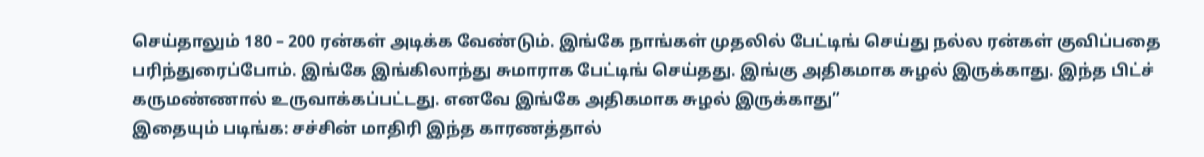செய்தாலும் 180 – 200 ரன்கள் அடிக்க வேண்டும். இங்கே நாங்கள் முதலில் பேட்டிங் செய்து நல்ல ரன்கள் குவிப்பதை பரிந்துரைப்போம். இங்கே இங்கிலாந்து சுமாராக பேட்டிங் செய்தது. இங்கு அதிகமாக சுழல் இருக்காது. இந்த பிட்ச் கருமண்ணால் உருவாக்கப்பட்டது. எனவே இங்கே அதிகமாக சுழல் இருக்காது”
இதையும் படிங்க: சச்சின் மாதிரி இந்த காரணத்தால்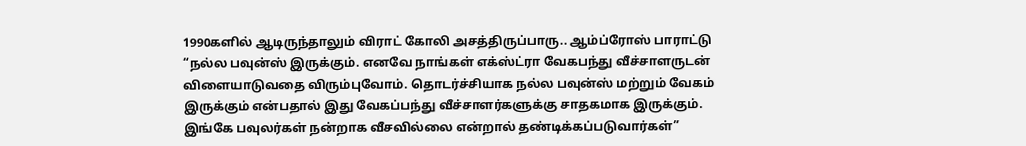1990களில் ஆடிருந்தாலும் விராட் கோலி அசத்திருப்பாரு.. ஆம்ப்ரோஸ் பாராட்டு
“நல்ல பவுன்ஸ் இருக்கும். எனவே நாங்கள் எக்ஸ்ட்ரா வேகபந்து வீச்சாளருடன் விளையாடுவதை விரும்புவோம். தொடர்ச்சியாக நல்ல பவுன்ஸ் மற்றும் வேகம் இருக்கும் என்பதால் இது வேகப்பந்து வீச்சாளர்களுக்கு சாதகமாக இருக்கும். இங்கே பவுலர்கள் நன்றாக வீசவில்லை என்றால் தண்டிக்கப்படுவார்கள்”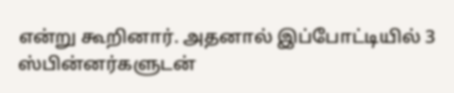என்று கூறினார். அதனால் இப்போட்டியில் 3 ஸ்பின்னர்களுடன்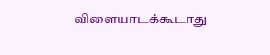விளையாடக்கூடாது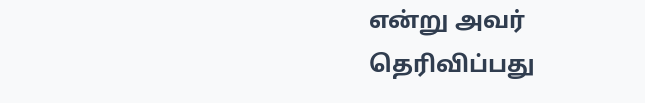என்று அவர் தெரிவிப்பது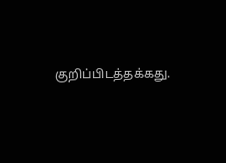குறிப்பிடத்தக்கது.